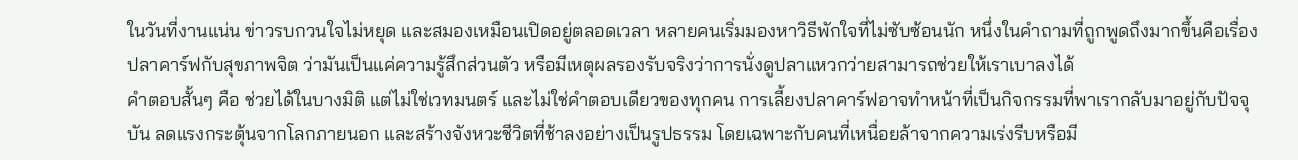ในวันที่งานแน่น ข่าวรบกวนใจไม่หยุด และสมองเหมือนเปิดอยู่ตลอดเวลา หลายคนเริ่มมองหาวิธีพักใจที่ไม่ซับซ้อนนัก หนึ่งในคำถามที่ถูกพูดถึงมากขึ้นคือเรื่อง ปลาคาร์ฟกับสุขภาพจิต ว่ามันเป็นแค่ความรู้สึกส่วนตัว หรือมีเหตุผลรองรับจริงว่าการนั่งดูปลาแหวกว่ายสามารถช่วยให้เราเบาลงได้
คำตอบสั้นๆ คือ ช่วยได้ในบางมิติ แต่ไม่ใช่เวทมนตร์ และไม่ใช่คำตอบเดียวของทุกคน การเลี้ยงปลาคาร์ฟอาจทำหน้าที่เป็นกิจกรรมที่พาเรากลับมาอยู่กับปัจจุบัน ลดแรงกระตุ้นจากโลกภายนอก และสร้างจังหวะชีวิตที่ช้าลงอย่างเป็นรูปธรรม โดยเฉพาะกับคนที่เหนื่อยล้าจากความเร่งรีบหรือมี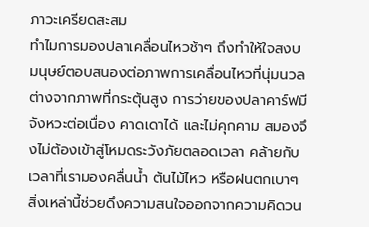ภาวะเครียดสะสม
ทำไมการมองปลาเคลื่อนไหวช้าๆ ถึงทำให้ใจสงบ
มนุษย์ตอบสนองต่อภาพการเคลื่อนไหวที่นุ่มนวลต่างจากภาพที่กระตุ้นสูง การว่ายของปลาคาร์ฟมีจังหวะต่อเนื่อง คาดเดาได้ และไม่คุกคาม สมองจึงไม่ต้องเข้าสู่โหมดระวังภัยตลอดเวลา คล้ายกับเวลาที่เรามองคลื่นน้ำ ต้นไม้ไหว หรือฝนตกเบาๆ สิ่งเหล่านี้ช่วยดึงความสนใจออกจากความคิดวน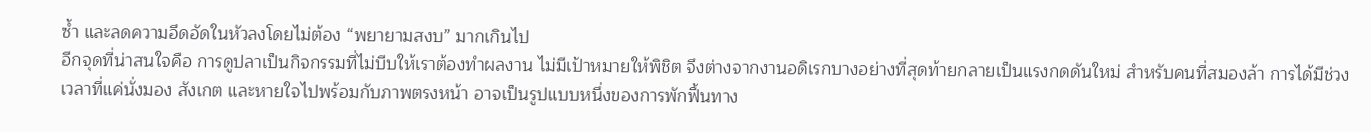ซ้ำ และลดความอึดอัดในหัวลงโดยไม่ต้อง “พยายามสงบ” มากเกินไป
อีกจุดที่น่าสนใจคือ การดูปลาเป็นกิจกรรมที่ไม่บีบให้เราต้องทำผลงาน ไม่มีเป้าหมายให้พิชิต จึงต่างจากงานอดิเรกบางอย่างที่สุดท้ายกลายเป็นแรงกดดันใหม่ สำหรับคนที่สมองล้า การได้มีช่วงเวลาที่แค่นั่งมอง สังเกต และหายใจไปพร้อมกับภาพตรงหน้า อาจเป็นรูปแบบหนึ่งของการพักฟื้นทาง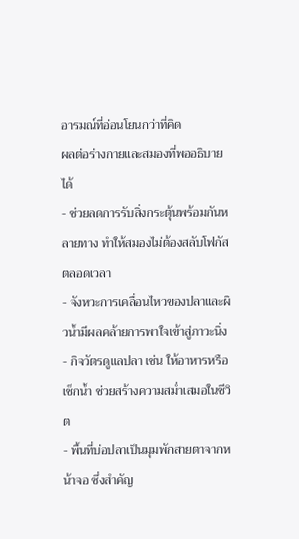อารมณ์ที่อ่อนโยนกว่าที่คิด
ผลต่อร่างกายและสมองที่พออธิบายได้
- ช่วยลดการรับสิ่งกระตุ้นพร้อมกันหลายทาง ทำให้สมองไม่ต้องสลับโฟกัสตลอดเวลา
- จังหวะการเคลื่อนไหวของปลาและผิวน้ำมีผลคล้ายการพาใจเข้าสู่ภาวะนิ่ง
- กิจวัตรดูแลปลา เช่น ให้อาหารหรือเช็กน้ำ ช่วยสร้างความสม่ำเสมอในชีวิต
- พื้นที่บ่อปลาเป็นมุมพักสายตาจากหน้าจอ ซึ่งสำคัญ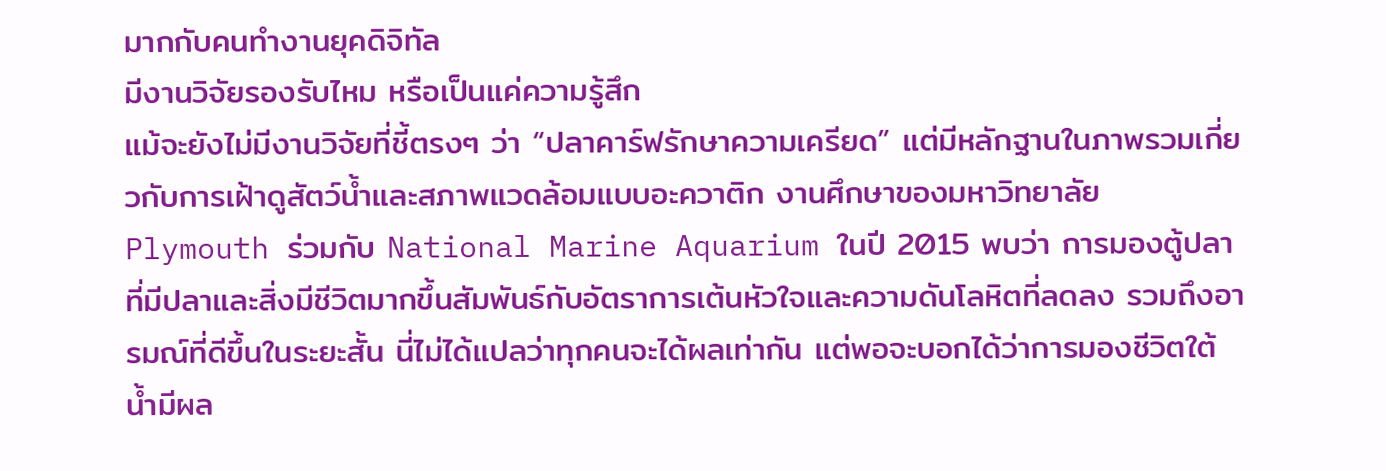มากกับคนทำงานยุคดิจิทัล
มีงานวิจัยรองรับไหม หรือเป็นแค่ความรู้สึก
แม้จะยังไม่มีงานวิจัยที่ชี้ตรงๆ ว่า “ปลาคาร์ฟรักษาความเครียด” แต่มีหลักฐานในภาพรวมเกี่ยวกับการเฝ้าดูสัตว์น้ำและสภาพแวดล้อมแบบอะควาติก งานศึกษาของมหาวิทยาลัย Plymouth ร่วมกับ National Marine Aquarium ในปี 2015 พบว่า การมองตู้ปลาที่มีปลาและสิ่งมีชีวิตมากขึ้นสัมพันธ์กับอัตราการเต้นหัวใจและความดันโลหิตที่ลดลง รวมถึงอารมณ์ที่ดีขึ้นในระยะสั้น นี่ไม่ได้แปลว่าทุกคนจะได้ผลเท่ากัน แต่พอจะบอกได้ว่าการมองชีวิตใต้น้ำมีผล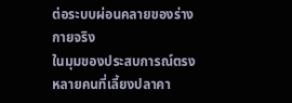ต่อระบบผ่อนคลายของร่างกายจริง
ในมุมของประสบการณ์ตรง หลายคนที่เลี้ยงปลาคา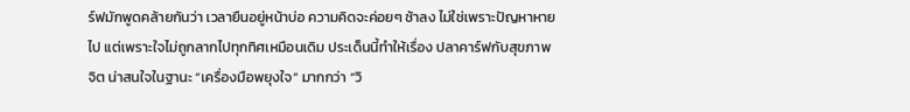ร์ฟมักพูดคล้ายกันว่า เวลายืนอยู่หน้าบ่อ ความคิดจะค่อยๆ ช้าลง ไม่ใช่เพราะปัญหาหายไป แต่เพราะใจไม่ถูกลากไปทุกทิศเหมือนเดิม ประเด็นนี้ทำให้เรื่อง ปลาคาร์ฟกับสุขภาพจิต น่าสนใจในฐานะ “เครื่องมือพยุงใจ” มากกว่า “วิ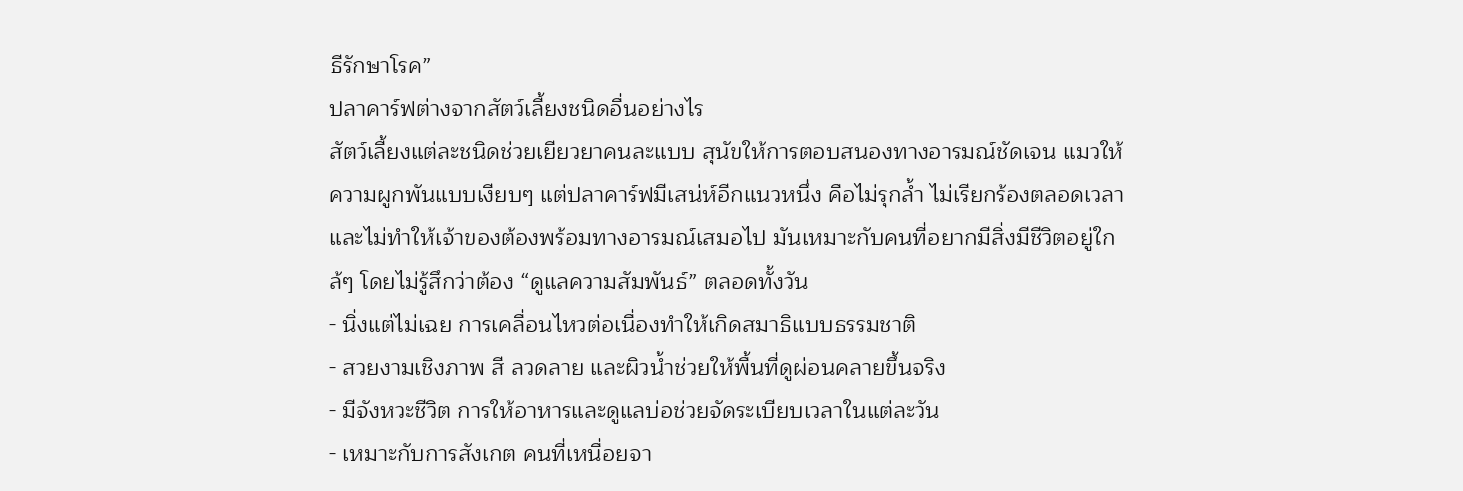ธีรักษาโรค”
ปลาคาร์ฟต่างจากสัตว์เลี้ยงชนิดอื่นอย่างไร
สัตว์เลี้ยงแต่ละชนิดช่วยเยียวยาคนละแบบ สุนัขให้การตอบสนองทางอารมณ์ชัดเจน แมวให้ความผูกพันแบบเงียบๆ แต่ปลาคาร์ฟมีเสน่ห์อีกแนวหนึ่ง คือไม่รุกล้ำ ไม่เรียกร้องตลอดเวลา และไม่ทำให้เจ้าของต้องพร้อมทางอารมณ์เสมอไป มันเหมาะกับคนที่อยากมีสิ่งมีชีวิตอยู่ใกล้ๆ โดยไม่รู้สึกว่าต้อง “ดูแลความสัมพันธ์” ตลอดทั้งวัน
- นิ่งแต่ไม่เฉย การเคลื่อนไหวต่อเนื่องทำให้เกิดสมาธิแบบธรรมชาติ
- สวยงามเชิงภาพ สี ลวดลาย และผิวน้ำช่วยให้พื้นที่ดูผ่อนคลายขึ้นจริง
- มีจังหวะชีวิต การให้อาหารและดูแลบ่อช่วยจัดระเบียบเวลาในแต่ละวัน
- เหมาะกับการสังเกต คนที่เหนื่อยจา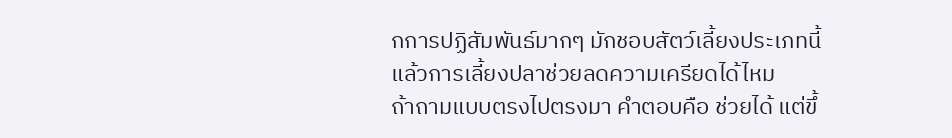กการปฏิสัมพันธ์มากๆ มักชอบสัตว์เลี้ยงประเภทนี้
แล้วการเลี้ยงปลาช่วยลดความเครียดได้ไหม
ถ้าถามแบบตรงไปตรงมา คำตอบคือ ช่วยได้ แต่ขึ้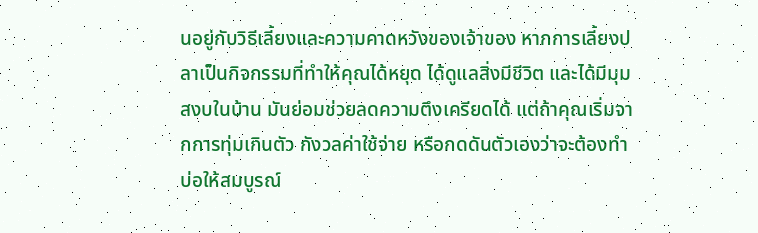นอยู่กับวิธีเลี้ยงและความคาดหวังของเจ้าของ หากการเลี้ยงปลาเป็นกิจกรรมที่ทำให้คุณได้หยุด ได้ดูแลสิ่งมีชีวิต และได้มีมุมสงบในบ้าน มันย่อมช่วยลดความตึงเครียดได้ แต่ถ้าคุณเริ่มจากการทุ่มเกินตัว กังวลค่าใช้จ่าย หรือกดดันตัวเองว่าจะต้องทำบ่อให้สมบูรณ์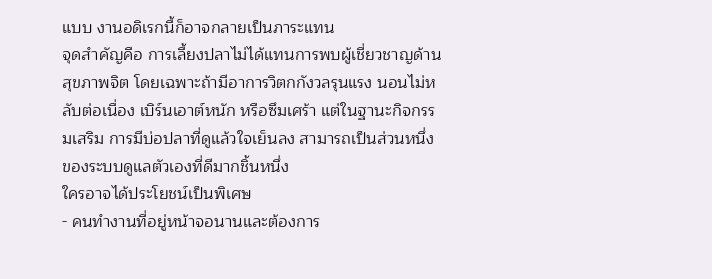แบบ งานอดิเรกนี้ก็อาจกลายเป็นภาระแทน
จุดสำคัญคือ การเลี้ยงปลาไม่ได้แทนการพบผู้เชี่ยวชาญด้านสุขภาพจิต โดยเฉพาะถ้ามีอาการวิตกกังวลรุนแรง นอนไม่หลับต่อเนื่อง เบิร์นเอาต์หนัก หรือซึมเศร้า แต่ในฐานะกิจกรรมเสริม การมีบ่อปลาที่ดูแล้วใจเย็นลง สามารถเป็นส่วนหนึ่งของระบบดูแลตัวเองที่ดีมากชิ้นหนึ่ง
ใครอาจได้ประโยชน์เป็นพิเศษ
- คนทำงานที่อยู่หน้าจอนานและต้องการ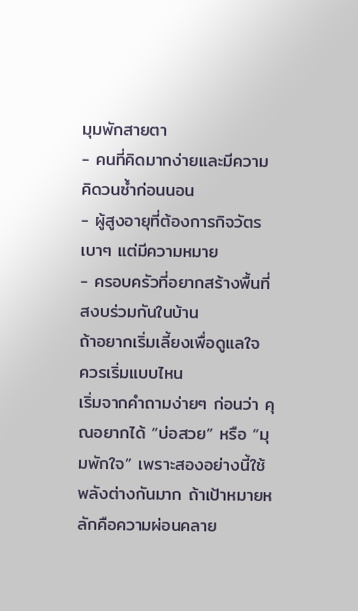มุมพักสายตา
- คนที่คิดมากง่ายและมีความคิดวนซ้ำก่อนนอน
- ผู้สูงอายุที่ต้องการกิจวัตรเบาๆ แต่มีความหมาย
- ครอบครัวที่อยากสร้างพื้นที่สงบร่วมกันในบ้าน
ถ้าอยากเริ่มเลี้ยงเพื่อดูแลใจ ควรเริ่มแบบไหน
เริ่มจากคำถามง่ายๆ ก่อนว่า คุณอยากได้ “บ่อสวย” หรือ “มุมพักใจ” เพราะสองอย่างนี้ใช้พลังต่างกันมาก ถ้าเป้าหมายหลักคือความผ่อนคลาย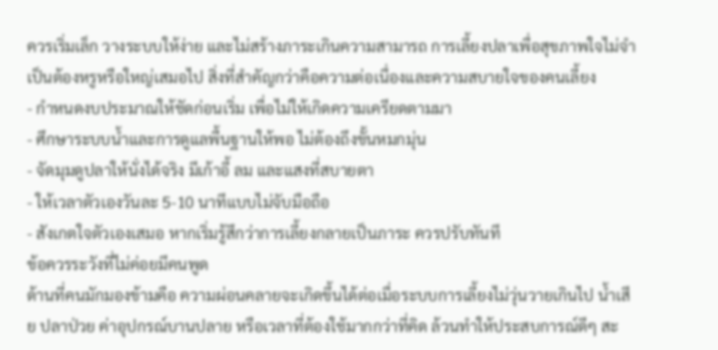ควรเริ่มเล็ก วางระบบให้ง่าย และไม่สร้างภาระเกินความสามารถ การเลี้ยงปลาเพื่อสุขภาพใจไม่จำเป็นต้องหรูหรือใหญ่เสมอไป สิ่งที่สำคัญกว่าคือความต่อเนื่องและความสบายใจของคนเลี้ยง
- กำหนดงบประมาณให้ชัดก่อนเริ่ม เพื่อไม่ให้เกิดความเครียดตามมา
- ศึกษาระบบน้ำและการดูแลพื้นฐานให้พอ ไม่ต้องถึงขั้นหมกมุ่น
- จัดมุมดูปลาให้นั่งได้จริง มีเก้าอี้ ลม และแสงที่สบายตา
- ให้เวลาตัวเองวันละ 5-10 นาทีแบบไม่จับมือถือ
- สังเกตใจตัวเองเสมอ หากเริ่มรู้สึกว่าการเลี้ยงกลายเป็นภาระ ควรปรับทันที
ข้อควรระวังที่ไม่ค่อยมีคนพูด
ด้านที่คนมักมองข้ามคือ ความผ่อนคลายจะเกิดขึ้นได้ต่อเมื่อระบบการเลี้ยงไม่วุ่นวายเกินไป น้ำเสีย ปลาป่วย ค่าอุปกรณ์บานปลาย หรือเวลาที่ต้องใช้มากกว่าที่คิด ล้วนทำให้ประสบการณ์ดีๆ สะ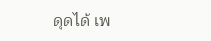ดุดได้ เพ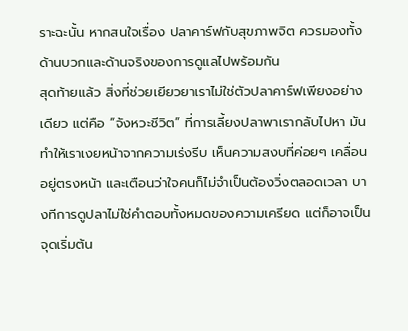ราะฉะนั้น หากสนใจเรื่อง ปลาคาร์ฟกับสุขภาพจิต ควรมองทั้งด้านบวกและด้านจริงของการดูแลไปพร้อมกัน
สุดท้ายแล้ว สิ่งที่ช่วยเยียวยาเราไม่ใช่ตัวปลาคาร์ฟเพียงอย่างเดียว แต่คือ “จังหวะชีวิต” ที่การเลี้ยงปลาพาเรากลับไปหา มันทำให้เราเงยหน้าจากความเร่งรีบ เห็นความสงบที่ค่อยๆ เคลื่อนอยู่ตรงหน้า และเตือนว่าใจคนก็ไม่จำเป็นต้องวิ่งตลอดเวลา บางทีการดูปลาไม่ใช่คำตอบทั้งหมดของความเครียด แต่ก็อาจเป็นจุดเริ่มต้น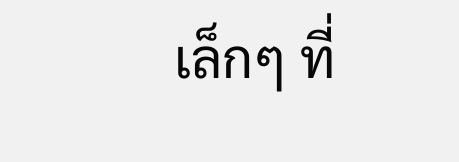เล็กๆ ที่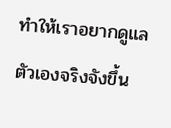ทำให้เราอยากดูแลตัวเองจริงจังขึ้น